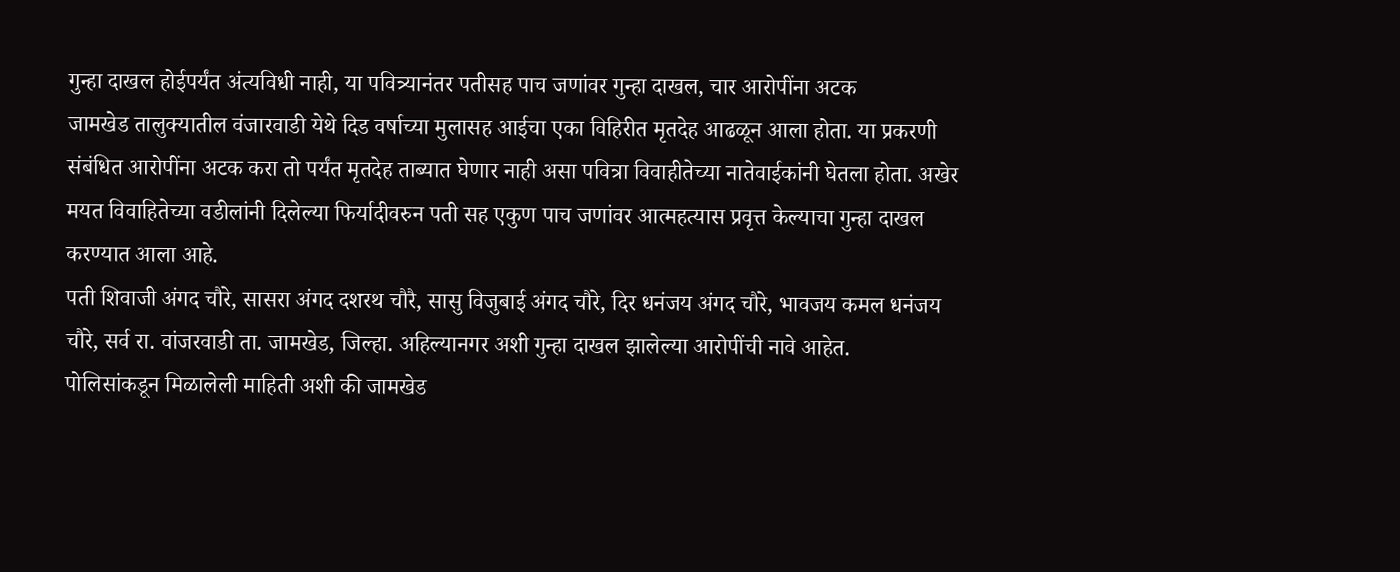गुन्हा दाखल होईपर्यंत अंत्यविधी नाही, या पवित्र्यानंतर पतीसह पाच जणांवर गुन्हा दाखल, चार आरोपींना अटक
जामखेड तालुक्यातील वंजारवाडी येथे दिड वर्षाच्या मुलासह आईचा एका विहिरीत मृतदेह आढळून आला होता. या प्रकरणी संबंधित आरोपींना अटक करा तो पर्यंत मृतदेह ताब्यात घेणार नाही असा पवित्रा विवाहीतेच्या नातेवाईकांनी घेतला होता. अखेर मयत विवाहितेच्या वडीलांनी दिलेल्या फिर्यादीवरुन पती सह एकुण पाच जणांवर आत्महत्यास प्रवृत्त केल्याचा गुन्हा दाखल करण्यात आला आहे.
पती शिवाजी अंगद चौरे, सासरा अंगद दशरथ चौरै, सासु विजुबाई अंगद चौरे, दिर धनंजय अंगद चौरे, भावजय कमल धनंजय चौरे, सर्व रा. वांजरवाडी ता. जामखेड, जिल्हा. अहिल्यानगर अशी गुन्हा दाखल झालेल्या आरोपींची नावे आहेत.
पोलिसांकडून मिळालेली माहिती अशी की जामखेड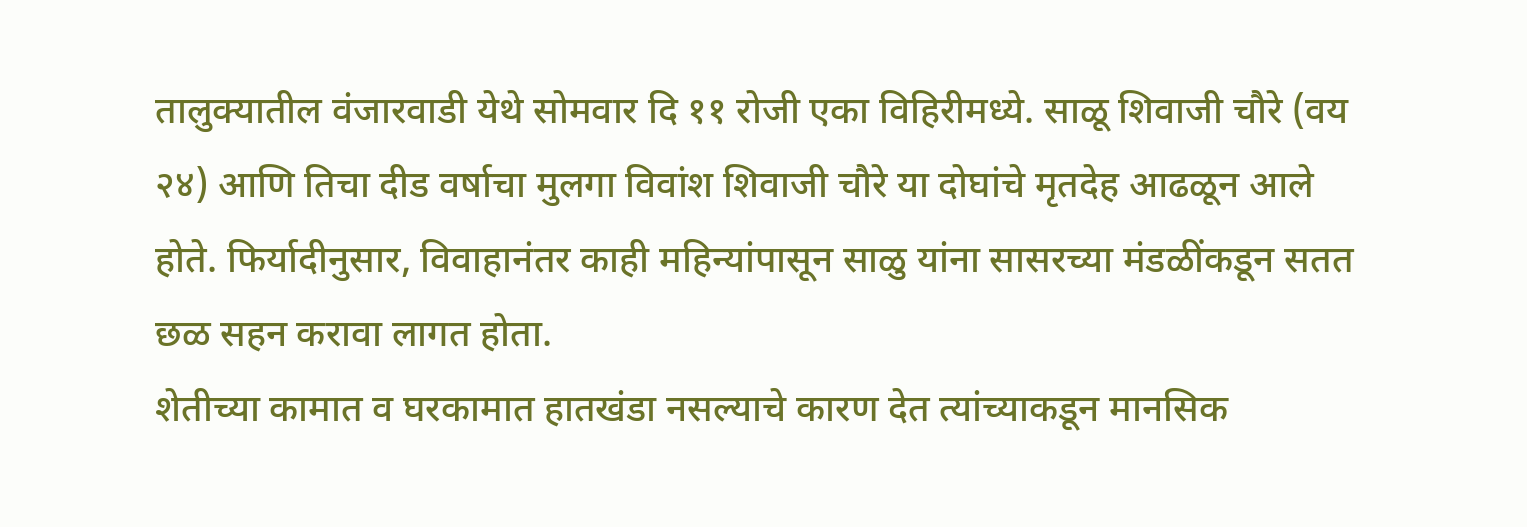तालुक्यातील वंजारवाडी येथे सोमवार दि ११ रोजी एका विहिरीमध्ये. साळू शिवाजी चौरे (वय २४) आणि तिचा दीड वर्षाचा मुलगा विवांश शिवाजी चौरे या दोघांचे मृतदेह आढळून आले होते. फिर्यादीनुसार, विवाहानंतर काही महिन्यांपासून साळु यांना सासरच्या मंडळींकडून सतत छळ सहन करावा लागत होता.
शेतीच्या कामात व घरकामात हातखंडा नसल्याचे कारण देत त्यांच्याकडून मानसिक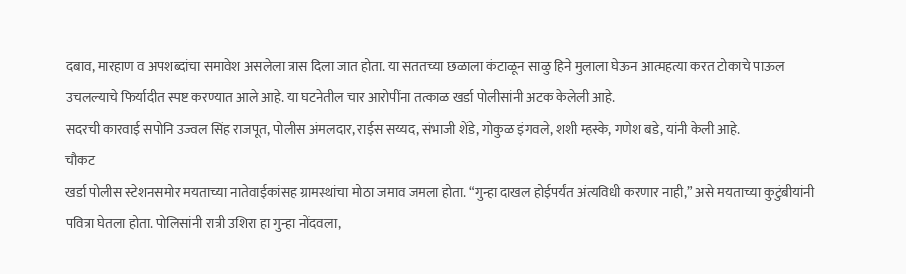दबाव, मारहाण व अपशब्दांचा समावेश असलेला त्रास दिला जात होता. या सततच्या छळाला कंटाळून साळु हिने मुलाला घेऊन आत्महत्या करत टोकाचे पाऊल उचलल्याचे फिर्यादीत स्पष्ट करण्यात आले आहे. या घटनेतील चार आरोपींना तत्काळ खर्डा पोलीसांनी अटक केलेली आहे.
सदरची कारवाई सपोनि उज्वल सिंह राजपूत, पोलीस अंमलदार, राईस सय्यद, संभाजी शेंडे, गोकुळ इंगवले, शशी म्हस्के, गणेश बडे, यांनी केली आहे.
चौकट
खर्डा पोलीस स्टेशनसमोर मयताच्या नातेवाईकांसह ग्रामस्थांचा मोठा जमाव जमला होता. “गुन्हा दाखल होईपर्यंत अंत्यविधी करणार नाही,” असे मयताच्या कुटुंबीयांनी पवित्रा घेतला होता. पोलिसांनी रात्री उशिरा हा गुन्हा नोंदवला,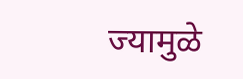ज्यामुळे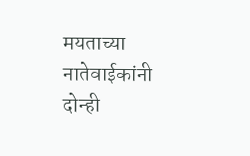मयताच्या नातेवाईकांनी दोन्ही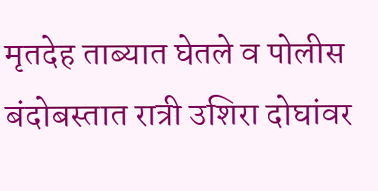मृतदेह ताब्यात घेतले व पोलीस बंदोबस्तात रात्री उशिरा दोघांवर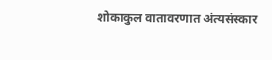शोकाकुल वातावरणात अंत्यसंस्कार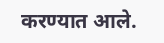करण्यात आले.